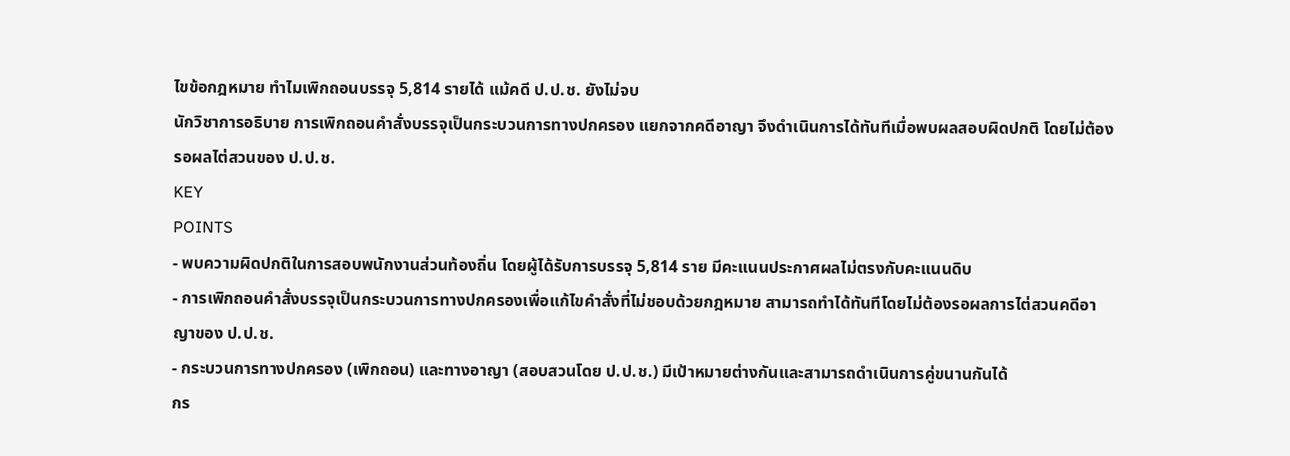ไขข้อกฎหมาย ทำไมเพิกถอนบรรจุ 5,814 รายได้ แม้คดี ป.ป.ช. ยังไม่จบ
นักวิชาการอธิบาย การเพิกถอนคำสั่งบรรจุเป็นกระบวนการทางปกครอง แยกจากคดีอาญา จึงดำเนินการได้ทันทีเมื่อพบผลสอบผิดปกติ โดยไม่ต้องรอผลไต่สวนของ ป.ป.ช.
KEY
POINTS
- พบความผิดปกติในการสอบพนักงานส่วนท้องถิ่น โดยผู้ได้รับการบรรจุ 5,814 ราย มีคะแนนประกาศผลไม่ตรงกับคะแนนดิบ
- การเพิกถอนคำสั่งบรรจุเป็นกระบวนการทางปกครองเพื่อแก้ไขคำสั่งที่ไม่ชอบด้วยกฎหมาย สามารถทำได้ทันทีโดยไม่ต้องรอผลการไต่สวนคดีอาญาของ ป.ป.ช.
- กระบวนการทางปกครอง (เพิกถอน) และทางอาญา (สอบสวนโดย ป.ป.ช.) มีเป้าหมายต่างกันและสามารถดำเนินการคู่ขนานกันได้
กร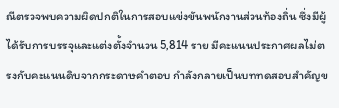ณีตรวจพบความผิดปกติในการสอบแข่งขันพนักงานส่วนท้องถิ่น ซึ่งมีผู้ได้รับการบรรจุและแต่งตั้งจำนวน 5,814 ราย มีคะแนนประกาศผลไม่ตรงกับคะแนนดิบจากกระดาษคำตอบ กำลังกลายเป็นบททดสอบสำคัญข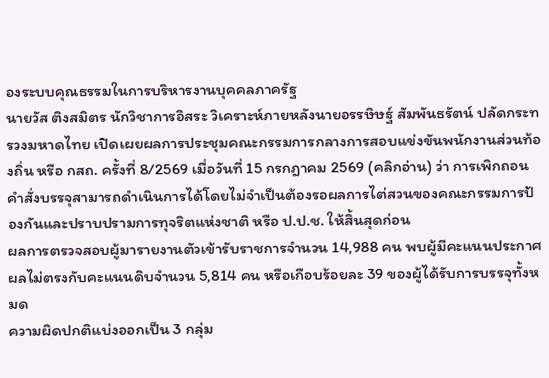องระบบคุณธรรมในการบริหารงานบุคคลภาครัฐ
นายวัส ติงสมิตร นักวิชาการอิสระ วิเคราะห์ภายหลังนายอรรษิษฐ์ สัมพันธรัตน์ ปลัดกระทรวงมหาดไทย เปิดเผยผลการประชุมคณะกรรมการกลางการสอบแข่งขันพนักงานส่วนท้องถิ่น หรือ กสถ. ครั้งที่ 8/2569 เมื่อวันที่ 15 กรกฎาคม 2569 (คลิกอ่าน) ว่า การเพิกถอนคำสั่งบรรจุสามารถดำเนินการได้โดยไม่จำเป็นต้องรอผลการไต่สวนของคณะกรรมการป้องกันและปราบปรามการทุจริตแห่งชาติ หรือ ป.ป.ช. ให้สิ้นสุดก่อน
ผลการตรวจสอบผู้มารายงานตัวเข้ารับราชการจำนวน 14,988 คน พบผู้มีคะแนนประกาศผลไม่ตรงกับคะแนนดิบจำนวน 5,814 คน หรือเกือบร้อยละ 39 ของผู้ได้รับการบรรจุทั้งหมด
ความผิดปกติแบ่งออกเป็น 3 กลุ่ม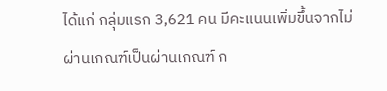ได้แก่ กลุ่มแรก 3,621 คน มีคะแนนเพิ่มขึ้นจากไม่ผ่านเกณฑ์เป็นผ่านเกณฑ์ ก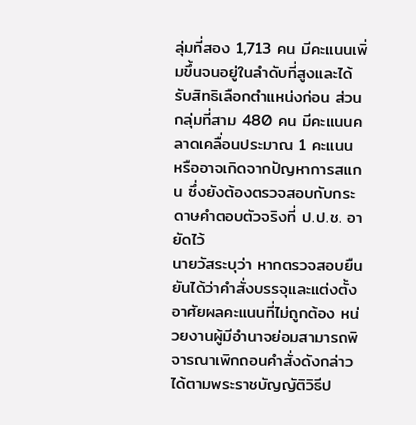ลุ่มที่สอง 1,713 คน มีคะแนนเพิ่มขึ้นจนอยู่ในลำดับที่สูงและได้รับสิทธิเลือกตำแหน่งก่อน ส่วนกลุ่มที่สาม 480 คน มีคะแนนคลาดเคลื่อนประมาณ 1 คะแนน หรืออาจเกิดจากปัญหาการสแกน ซึ่งยังต้องตรวจสอบกับกระดาษคำตอบตัวจริงที่ ป.ป.ช. อายัดไว้
นายวัสระบุว่า หากตรวจสอบยืนยันได้ว่าคำสั่งบรรจุและแต่งตั้งอาศัยผลคะแนนที่ไม่ถูกต้อง หน่วยงานผู้มีอำนาจย่อมสามารถพิจารณาเพิกถอนคำสั่งดังกล่าวได้ตามพระราชบัญญัติวิธีป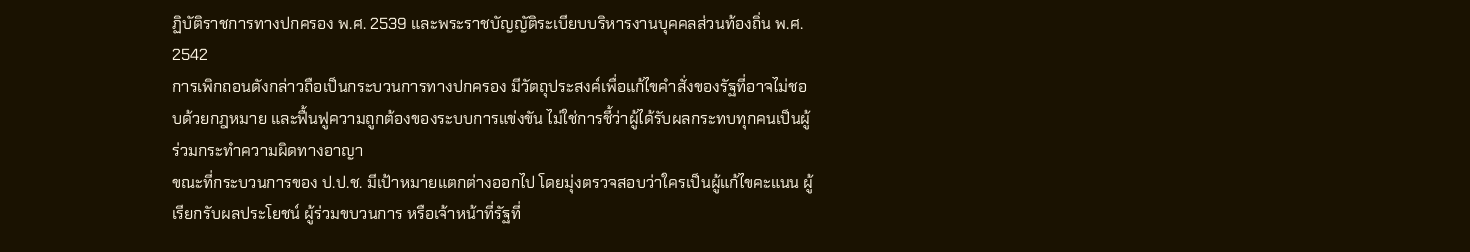ฏิบัติราชการทางปกครอง พ.ศ. 2539 และพระราชบัญญัติระเบียบบริหารงานบุคคลส่วนท้องถิ่น พ.ศ. 2542
การเพิกถอนดังกล่าวถือเป็นกระบวนการทางปกครอง มีวัตถุประสงค์เพื่อแก้ไขคำสั่งของรัฐที่อาจไม่ชอบด้วยกฎหมาย และฟื้นฟูความถูกต้องของระบบการแข่งขัน ไม่ใช่การชี้ว่าผู้ได้รับผลกระทบทุกคนเป็นผู้ร่วมกระทำความผิดทางอาญา
ขณะที่กระบวนการของ ป.ป.ช. มีเป้าหมายแตกต่างออกไป โดยมุ่งตรวจสอบว่าใครเป็นผู้แก้ไขคะแนน ผู้เรียกรับผลประโยชน์ ผู้ร่วมขบวนการ หรือเจ้าหน้าที่รัฐที่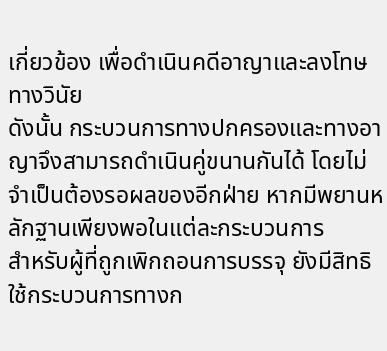เกี่ยวข้อง เพื่อดำเนินคดีอาญาและลงโทษทางวินัย
ดังนั้น กระบวนการทางปกครองและทางอาญาจึงสามารถดำเนินคู่ขนานกันได้ โดยไม่จำเป็นต้องรอผลของอีกฝ่าย หากมีพยานหลักฐานเพียงพอในแต่ละกระบวนการ
สำหรับผู้ที่ถูกเพิกถอนการบรรจุ ยังมีสิทธิใช้กระบวนการทางก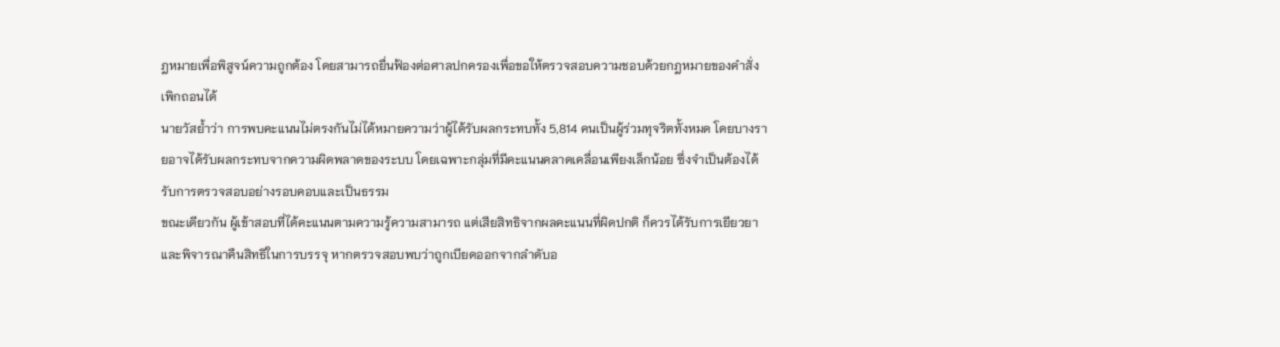ฎหมายเพื่อพิสูจน์ความถูกต้อง โดยสามารถยื่นฟ้องต่อศาลปกครองเพื่อขอให้ตรวจสอบความชอบด้วยกฎหมายของคำสั่งเพิกถอนได้
นายวัสย้ำว่า การพบคะแนนไม่ตรงกันไม่ได้หมายความว่าผู้ได้รับผลกระทบทั้ง 5,814 คนเป็นผู้ร่วมทุจริตทั้งหมด โดยบางรายอาจได้รับผลกระทบจากความผิดพลาดของระบบ โดยเฉพาะกลุ่มที่มีคะแนนคลาดเคลื่อนเพียงเล็กน้อย ซึ่งจำเป็นต้องได้รับการตรวจสอบอย่างรอบคอบและเป็นธรรม
ขณะเดียวกัน ผู้เข้าสอบที่ได้คะแนนตามความรู้ความสามารถ แต่เสียสิทธิจากผลคะแนนที่ผิดปกติ ก็ควรได้รับการเยียวยาและพิจารณาคืนสิทธิในการบรรจุ หากตรวจสอบพบว่าถูกเบียดออกจากลำดับอ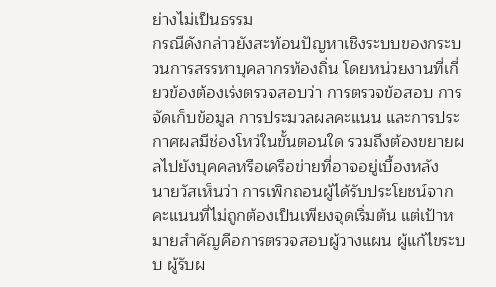ย่างไม่เป็นธรรม
กรณีดังกล่าวยังสะท้อนปัญหาเชิงระบบของกระบวนการสรรหาบุคลากรท้องถิ่น โดยหน่วยงานที่เกี่ยวข้องต้องเร่งตรวจสอบว่า การตรวจข้อสอบ การจัดเก็บข้อมูล การประมวลผลคะแนน และการประกาศผลมีช่องโหว่ในขั้นตอนใด รวมถึงต้องขยายผลไปยังบุคคลหรือเครือข่ายที่อาจอยู่เบื้องหลัง
นายวัสเห็นว่า การเพิกถอนผู้ได้รับประโยชน์จากคะแนนที่ไม่ถูกต้องเป็นเพียงจุดเริ่มต้น แต่เป้าหมายสำคัญคือการตรวจสอบผู้วางแผน ผู้แก้ไขระบบ ผู้รับผ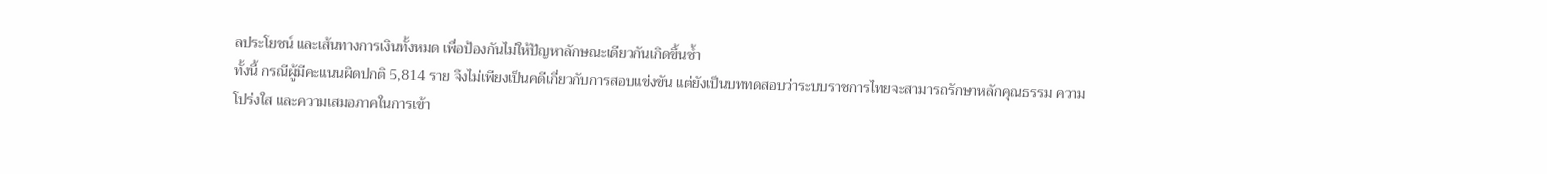ลประโยชน์ และเส้นทางการเงินทั้งหมด เพื่อป้องกันไม่ให้ปัญหาลักษณะเดียวกันเกิดขึ้นซ้ำ
ทั้งนี้ กรณีผู้มีคะแนนผิดปกติ 5,814 ราย จึงไม่เพียงเป็นคดีเกี่ยวกับการสอบแข่งขัน แต่ยังเป็นบททดสอบว่าระบบราชการไทยจะสามารถรักษาหลักคุณธรรม ความโปร่งใส และความเสมอภาคในการเข้า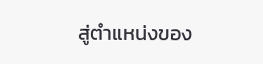สู่ตำแหน่งของ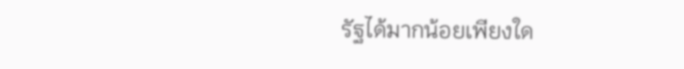รัฐได้มากน้อยเพียงใด